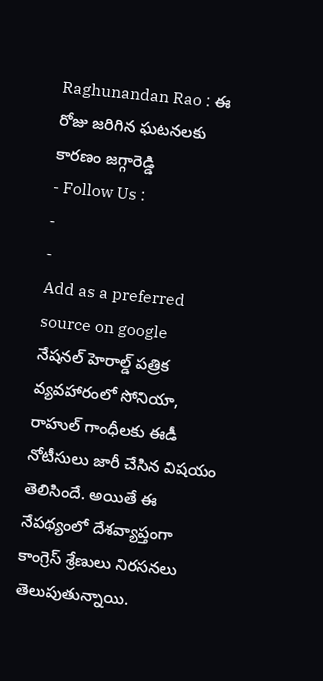Raghunandan Rao : ఈ రోజు జరిగిన ఘటనలకు కారణం జగ్గారెడ్డి
- Follow Us :
-
-
Add as a preferred
source on google
నేషనల్ హెరాల్డ్ పత్రిక వ్యవహారంలో సోనియా, రాహుల్ గాంధీలకు ఈడీ నోటీసులు జారీ చేసిన విషయం తెలిసిందే. అయితే ఈ నేపథ్యంలో దేశవ్యాప్తంగా కాంగ్రెస్ శ్రేణులు నిరసనలు తెలుపుతున్నాయి.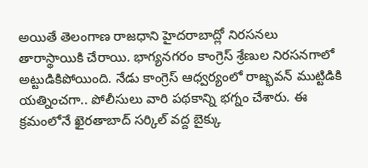అయితే తెలంగాణ రాజధాని హైదరాబాద్లో నిరసనలు తారాస్థాయికి చేరాయి. భాగ్యనగరం కాంగ్రెస్ శ్రేణుల నిరసనగాలో అట్టుడికిపోయింది. నేడు కాంగ్రెస్ ఆధ్వర్యంలో రాజ్భవన్ ముట్టిడికి యత్నించగా.. పోలీసులు వారి పథకాన్ని భగ్నం చేశారు. ఈ క్రమంలోనే ఖైరతాబాద్ సర్కిల్ వద్ద బైక్కు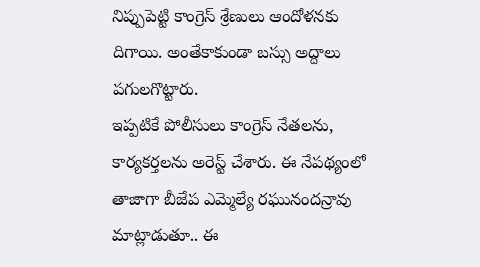నిప్పుపెట్టి కాంగ్రెస్ శ్రేణులు ఆందోళనకు దిగాయి. అంతేకాకుండా బస్సు అద్దాలు పగులగొట్టారు.
ఇప్పటికే పోలీసులు కాంగ్రెస్ నేతలను, కార్యకర్తలను అరెస్ట్ చేశారు. ఈ నేపథ్యంలో తాజాగా బీజేప ఎమ్మెల్యే రఘునందన్రావు మాట్లాడుతూ.. ఈ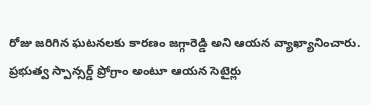రోజు జరిగిన ఘటనలకు కారణం జగ్గారెడ్డి అని ఆయన వ్యాఖ్యానించారు. ప్రభుత్వ స్పాన్సర్డ్ ప్రోగ్రాం అంటూ ఆయన సెటైర్లు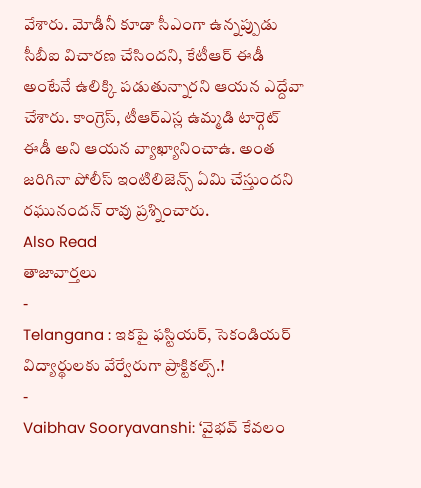వేశారు. మోడీనీ కూడా సీఎంగా ఉన్నప్పుడు సీబీఐ విచారణ చేసిందని, కేటీఆర్ ఈడీ అంటేనే ఉలిక్కి పడుతున్నారని ఆయన ఎద్దేవా చేశారు. కాంగ్రెస్, టీఆర్ఎస్ల ఉమ్మడి టార్గెట్ ఈడీ అని ఆయన వ్యాఖ్యానించాఉ. అంత జరిగినా పోలీస్ ఇంటిలిజెన్స్ ఏమి చేస్తుందని రఘునందన్ రావు ప్రశ్నించారు.
Also Read
తాజావార్తలు
-
Telangana : ఇకపై ఫస్టియర్, సెకండియర్ విద్యార్థులకు వేర్వేరుగా ప్రాక్టికల్స్.!
-
Vaibhav Sooryavanshi: ‘వైభవ్ కేవలం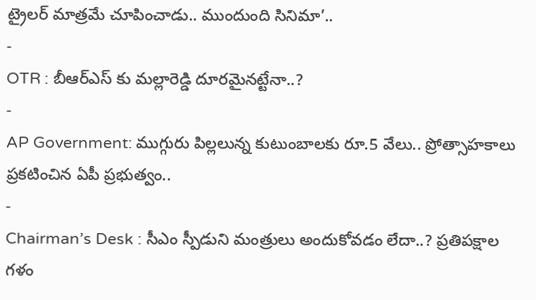ట్రైలర్ మాత్రమే చూపించాడు.. ముందుంది సినిమా’..
-
OTR : బీఆర్ఎస్ కు మల్లారెడ్డి దూరమైనట్టేనా..?
-
AP Government: ముగ్గురు పిల్లలున్న కుటుంబాలకు రూ.5 వేలు.. ప్రోత్సాహకాలు ప్రకటించిన ఏపీ ప్రభుత్వం..
-
Chairman’s Desk : సీఎం స్పీడుని మంత్రులు అందుకోవడం లేదా..? ప్రతిపక్షాల గళం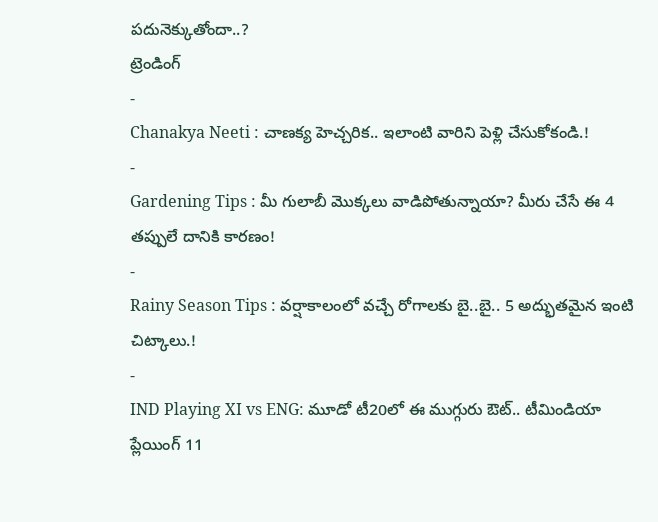పదునెక్కుతోందా..?
ట్రెండింగ్
-
Chanakya Neeti : చాణక్య హెచ్చరిక.. ఇలాంటి వారిని పెళ్లి చేసుకోకండి.!
-
Gardening Tips : మీ గులాబీ మొక్కలు వాడిపోతున్నాయా? మీరు చేసే ఈ 4 తప్పులే దానికి కారణం!
-
Rainy Season Tips : వర్షాకాలంలో వచ్చే రోగాలకు బై..బై.. 5 అద్భుతమైన ఇంటి చిట్కాలు.!
-
IND Playing XI vs ENG: మూడో టీ20లో ఈ ముగ్గురు ఔట్.. టీమిండియా ప్లేయింగ్ 11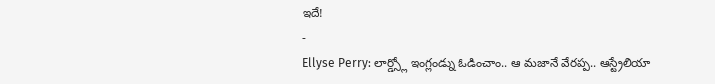ఇదే!
-
Ellyse Perry: లార్డ్స్లో ఇంగ్లండ్ను ఓడించాం.. ఆ మజానే వేరప్ప.. ఆస్ట్రేలియా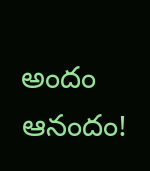అందం ఆనందం!